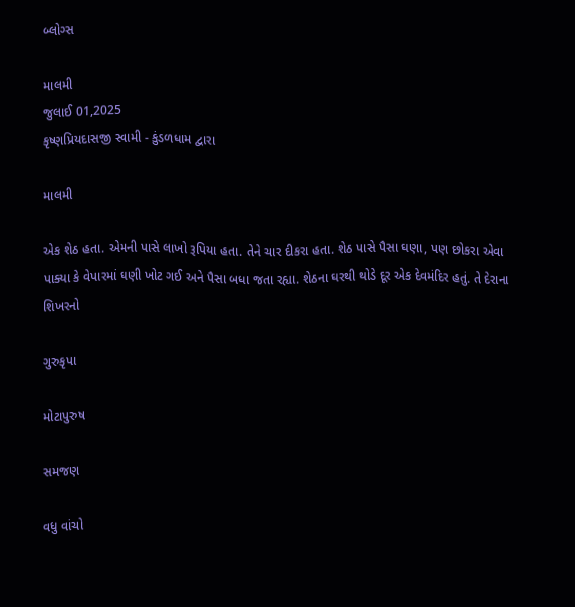બ્લોગ્સ

માલમી
જુલાઈ 01,2025
કૃષ્ણપ્રિયદાસજી સ્વામી - કુંડળધામ દ્વારા

માલમી

એક શેઠ હતા. એમની પાસે લાખો રૂપિયા હતા. તેને ચાર દીકરા હતા. શેઠ પાસે પૈસા ઘણા, પણ છોકરા એવા પાક્યા કે વેપારમાં ઘણી ખોટ ગઈ અને પૈસા બધા જતા રહ્યા. શેઠના ઘરથી થોડે દૂર એક દેવમંદિર હતું. તે દેરાના શિખરનો

ગુરુકૃપા

મોટાપુરુષ

સમજણ

વધુ વાંચો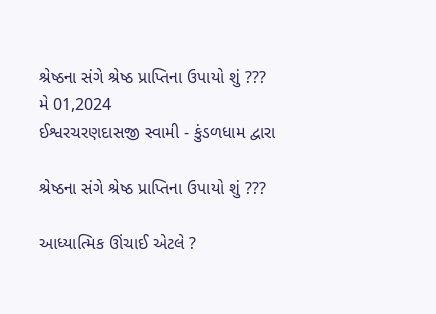શ્રેષ્ઠના સંગે શ્રેષ્ઠ પ્રાપ્તિના ઉપાયો શું ???
મે 01,2024
ઈશ્વરચરણદાસજી સ્વામી - કુંડળધામ દ્વારા

શ્રેષ્ઠના સંગે શ્રેષ્ઠ પ્રાપ્તિના ઉપાયો શું ???

આધ્યાત્મિક ઊંચાઈ એટલે ?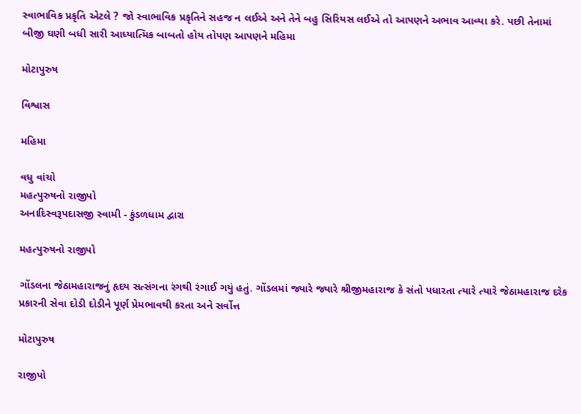સ્વાભાવિક પ્રકૃતિ એટલે ? જો સ્વાભાવિક પ્રકૃતિને સહજ ન લઈએ અને તેને બહુ સિરિયસ લઈએ તો આપણને અભાવ આવ્યા કરે. પછી તેનામાં બીજી ઘણી બધી સારી આધ્યાત્મિક બાબતો હોય તોપણ આપણને મહિમા

મોટાપુરુષ

વિશ્વાસ

મહિમા

વધુ વાંચો
મહત્પુરુષનો રાજીપો
અનાદિસ્વરૂપદાસજી સ્વામી - કુંડળધામ દ્વારા

મહત્પુરુષનો રાજીપો

ગોંડલના જેઠામહારાજનું હૃદય સત્સંગના રંગથી રંગાઈ ગયું હતું. ગોંડલમાં જ્યારે જ્યારે શ્રીજીમહારાજ કે સંતો પધારતા ત્યારે ત્યારે જેઠામહારાજ દરેક પ્રકારની સેવા દોડી દોડીને પૂર્ણ પ્રેમભાવથી કરતા અને સર્વોત્ત

મોટાપુરુષ

રાજીપો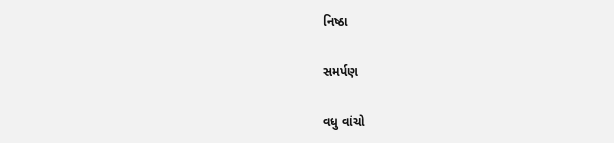નિષ્ઠા

સમર્પણ

વધુ વાંચો